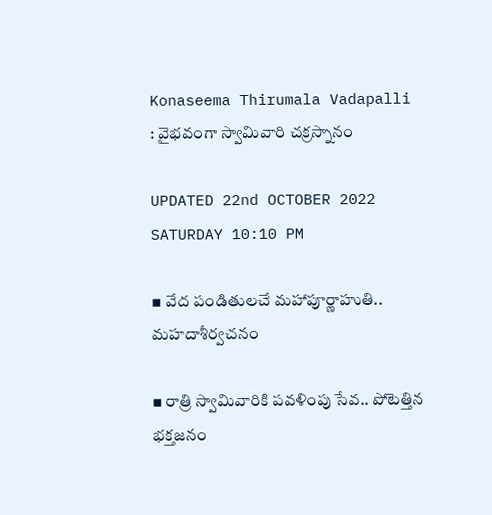Konaseema Thirumala Vadapalli : వైభవంగా స్వామివారి చక్రస్నానం

UPDATED 22nd OCTOBER 2022 SATURDAY 10:10 PM

▪ వేద పండితులచే మహాపూర్ణాహుతి.. మహదాశీర్వచనం

▪ రాత్రి స్వామివారికి పవళింపు సేవ.. పోటెత్తిన భక్తజనం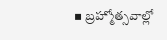▪ బ్రహ్మోత్సవాల్లో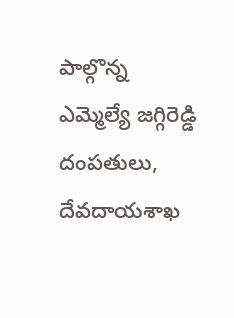పాల్గొన్న ఎమ్మెల్యే జగ్గిరెడ్డి దంపతులు, దేవదాయశాఖ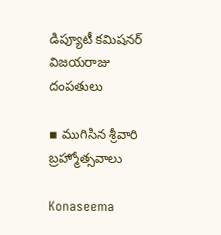డిప్యూటీ కమిషనర్ విజయరాజు దంపతులు

▪ ముగిసిన శ్రీవారి బ్రహ్మోత్సవాలు

Konaseema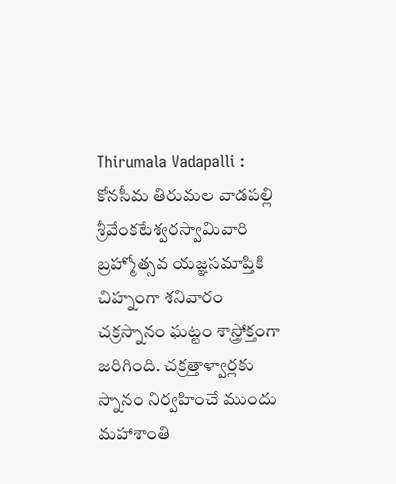Thirumala Vadapalli : కోనసీమ తిరుమల వాడపల్లి శ్రీవేంకటేశ్వరస్వామివారి బ్రహ్మోత్సవ యజ్ఞసమాప్తికి చిహ్నంగా శనివారం చక్రస్నానం ఘట్టం శాస్త్రోక్తంగా జరిగింది. చక్రత్తాళ్వార్లకు స్నానం నిర్వహించే ముందు మహాశాంతి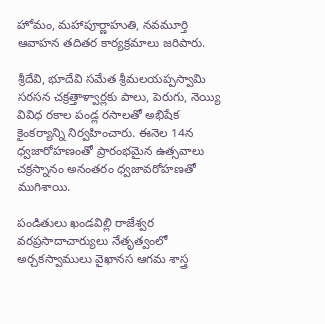హోమం, మహాపూర్ణాహుతి, నవమూర్తి ఆవాహన తదితర కార్యక్రమాలు జరిపారు.

శ్రీదేవి, భూదేవి సమేత శ్రీమలయప్పస్వామి సరసన చక్రత్తాళ్వార్లకు పాలు, పెరుగు, నెయ్యి వివిధ రకాల పండ్ల రసాలతో అభిషేక కైంకర్యాన్ని నిర్వహించారు. ఈనెల 14న ధ్వజారోహణంతో ప్రారంభమైన ఉత్సవాలు చక్రస్నానం అనంతరం ధ్వజావరోహణతో ముగిశాయి.

పండితులు ఖండవిల్లి రాజేశ్వర వరప్రసాదాచార్యులు నేతృత్వంలో అర్చకస్వాములు వైఖానస ఆగమ శాస్త్ర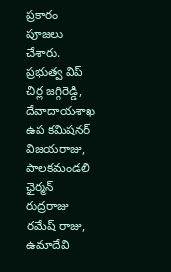ప్రకారం పూజలు చేశారు. ప్రభుత్వ విప్ చిర్ల జగ్గిరెడ్డి, దేవాదాయశాఖ ఉప కమిషనర్ విజయరాజు, పాలకమండలి ఛైర్మన్ రుద్రరాజు రమేష్ రాజు, ఉమాదేవి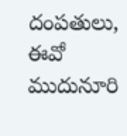దంపతులు, ఈవో ముదునూరి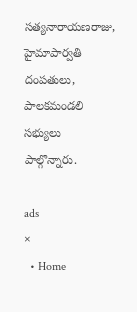సత్యనారాయణరాజు, హైమాపార్వతి దంపతులు, పాలకమండలి సభ్యులు పాల్గొన్నారు.

ads
×
  • Home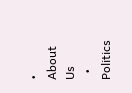• About Us
  • Politics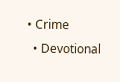• Crime
  • Devotional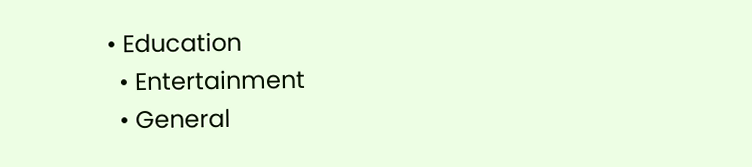• Education
  • Entertainment
  • General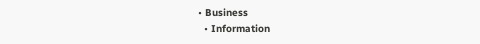• Business
  • Information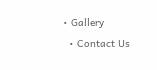• Gallery
  • Contact Us